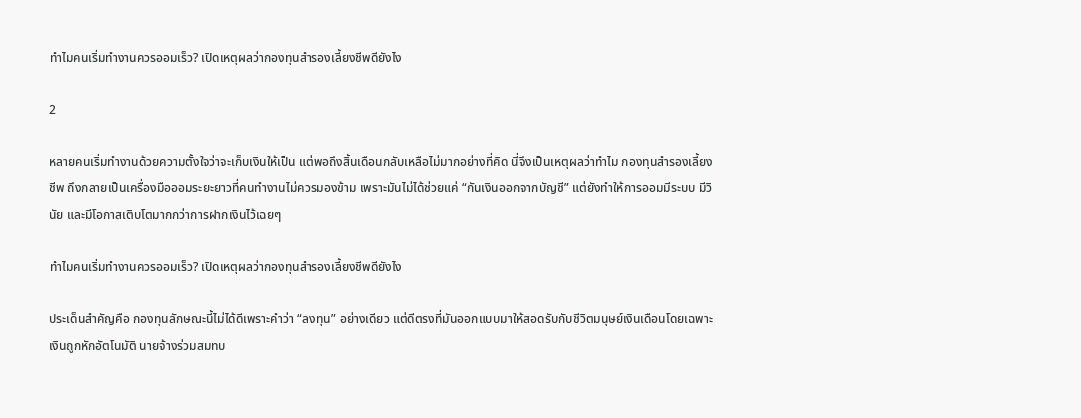ทำไมคนเริ่มทำงานควรออมเร็ว? เปิดเหตุผลว่ากองทุนสำรองเลี้ยงชีพดียังไง

2

หลายคนเริ่มทำงานด้วยความตั้งใจว่าจะเก็บเงินให้เป็น แต่พอถึงสิ้นเดือนกลับเหลือไม่มากอย่างที่คิด นี่จึงเป็นเหตุผลว่าทำไม กองทุนสำรองเลี้ยงชีพ ถึงกลายเป็นเครื่องมือออมระยะยาวที่คนทำงานไม่ควรมองข้าม เพราะมันไม่ได้ช่วยแค่ “กันเงินออกจากบัญชี” แต่ยังทำให้การออมมีระบบ มีวินัย และมีโอกาสเติบโตมากกว่าการฝากเงินไว้เฉยๆ

ทำไมคนเริ่มทำงานควรออมเร็ว? เปิดเหตุผลว่ากองทุนสำรองเลี้ยงชีพดียังไง

ประเด็นสำคัญคือ กองทุนลักษณะนี้ไม่ได้ดีเพราะคำว่า “ลงทุน” อย่างเดียว แต่ดีตรงที่มันออกแบบมาให้สอดรับกับชีวิตมนุษย์เงินเดือนโดยเฉพาะ เงินถูกหักอัตโนมัติ นายจ้างร่วมสมทบ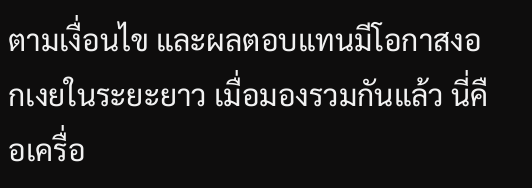ตามเงื่อนไข และผลตอบแทนมีโอกาสงอกเงยในระยะยาว เมื่อมองรวมกันแล้ว นี่คือเครื่อ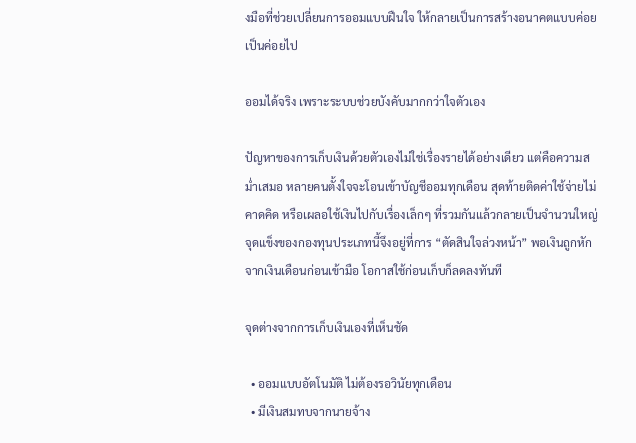งมือที่ช่วยเปลี่ยนการออมแบบฝืนใจ ให้กลายเป็นการสร้างอนาคตแบบค่อยเป็นค่อยไป

ออมได้จริง เพราะระบบช่วยบังคับมากกว่าใจตัวเอง

ปัญหาของการเก็บเงินด้วยตัวเองไม่ใช่เรื่องรายได้อย่างเดียว แต่คือความสม่ำเสมอ หลายคนตั้งใจจะโอนเข้าบัญชีออมทุกเดือน สุดท้ายติดค่าใช้จ่ายไม่คาดคิด หรือเผลอใช้เงินไปกับเรื่องเล็กๆ ที่รวมกันแล้วกลายเป็นจำนวนใหญ่ จุดแข็งของกองทุนประเภทนี้จึงอยู่ที่การ “ตัดสินใจล่วงหน้า” พอเงินถูกหักจากเงินเดือนก่อนเข้ามือ โอกาสใช้ก่อนเก็บก็ลดลงทันที

จุดต่างจากการเก็บเงินเองที่เห็นชัด

  • ออมแบบอัตโนมัติ ไม่ต้องรอวินัยทุกเดือน
  • มีเงินสมทบจากนายจ้าง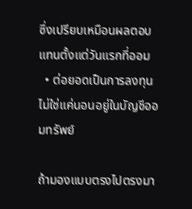ซึ่งเปรียบเหมือนผลตอบแทนตั้งแต่วันแรกที่ออม
  • ต่อยอดเป็นการลงทุน ไม่ใช่แค่นอนอยู่ในบัญชีออมทรัพย์

ถ้ามองแบบตรงไปตรงมา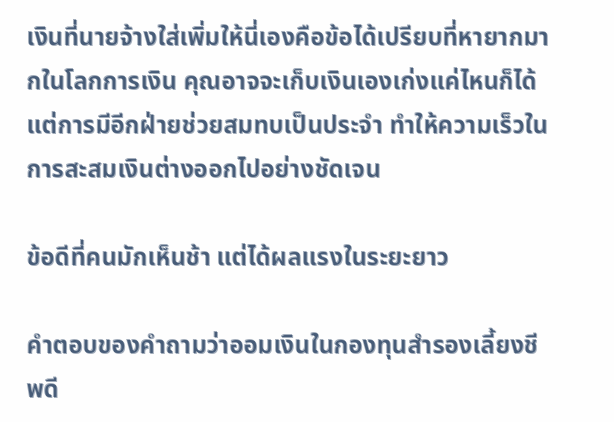เงินที่นายจ้างใส่เพิ่มให้นี่เองคือข้อได้เปรียบที่หายากมากในโลกการเงิน คุณอาจจะเก็บเงินเองเก่งแค่ไหนก็ได้ แต่การมีอีกฝ่ายช่วยสมทบเป็นประจำ ทำให้ความเร็วในการสะสมเงินต่างออกไปอย่างชัดเจน

ข้อดีที่คนมักเห็นช้า แต่ได้ผลแรงในระยะยาว

คำตอบของคำถามว่าออมเงินในกองทุนสำรองเลี้ยงชีพดี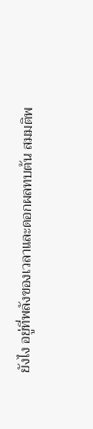ยังไง อยู่ที่พลังของเวลาและดอกผลทบต้น สมมติพ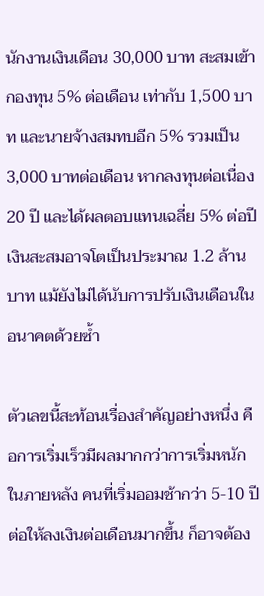นักงานเงินเดือน 30,000 บาท สะสมเข้ากองทุน 5% ต่อเดือน เท่ากับ 1,500 บาท และนายจ้างสมทบอีก 5% รวมเป็น 3,000 บาทต่อเดือน หากลงทุนต่อเนื่อง 20 ปี และได้ผลตอบแทนเฉลี่ย 5% ต่อปี เงินสะสมอาจโตเป็นประมาณ 1.2 ล้านบาท แม้ยังไม่ได้นับการปรับเงินเดือนในอนาคตด้วยซ้ำ

ตัวเลขนี้สะท้อนเรื่องสำคัญอย่างหนึ่ง คือการเริ่มเร็วมีผลมากกว่าการเริ่มหนักในภายหลัง คนที่เริ่มออมช้ากว่า 5-10 ปี ต่อให้ลงเงินต่อเดือนมากขึ้น ก็อาจต้อง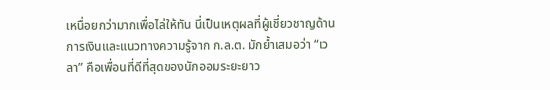เหนื่อยกว่ามากเพื่อไล่ให้ทัน นี่เป็นเหตุผลที่ผู้เชี่ยวชาญด้านการเงินและแนวทางความรู้จาก ก.ล.ต. มักย้ำเสมอว่า “เวลา” คือเพื่อนที่ดีที่สุดของนักออมระยะยาว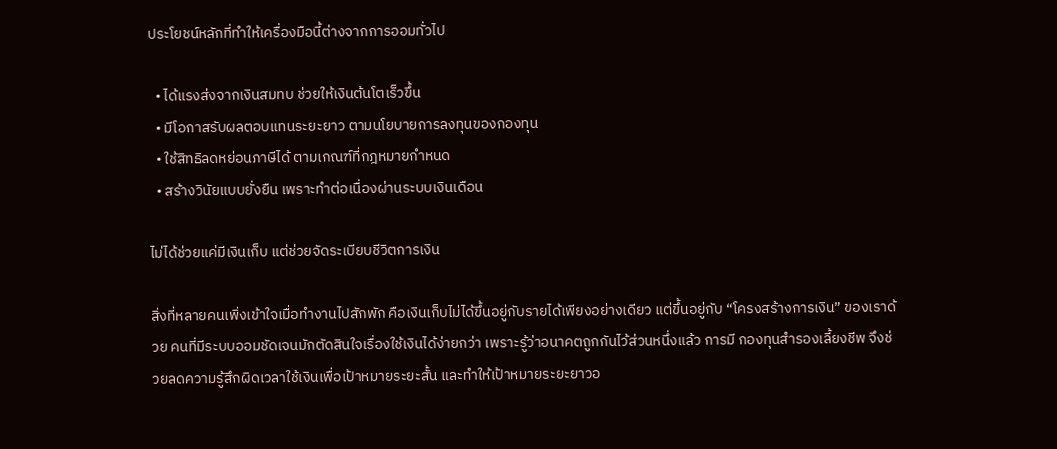ประโยชน์หลักที่ทำให้เครื่องมือนี้ต่างจากการออมทั่วไป

  • ได้แรงส่งจากเงินสมทบ ช่วยให้เงินต้นโตเร็วขึ้น
  • มีโอกาสรับผลตอบแทนระยะยาว ตามนโยบายการลงทุนของกองทุน
  • ใช้สิทธิลดหย่อนภาษีได้ ตามเกณฑ์ที่กฎหมายกำหนด
  • สร้างวินัยแบบยั่งยืน เพราะทำต่อเนื่องผ่านระบบเงินเดือน

ไม่ได้ช่วยแค่มีเงินเก็บ แต่ช่วยจัดระเบียบชีวิตการเงิน

สิ่งที่หลายคนเพิ่งเข้าใจเมื่อทำงานไปสักพัก คือเงินเก็บไม่ได้ขึ้นอยู่กับรายได้เพียงอย่างเดียว แต่ขึ้นอยู่กับ “โครงสร้างการเงิน” ของเราด้วย คนที่มีระบบออมชัดเจนมักตัดสินใจเรื่องใช้เงินได้ง่ายกว่า เพราะรู้ว่าอนาคตถูกกันไว้ส่วนหนึ่งแล้ว การมี กองทุนสำรองเลี้ยงชีพ จึงช่วยลดความรู้สึกผิดเวลาใช้เงินเพื่อเป้าหมายระยะสั้น และทำให้เป้าหมายระยะยาวอ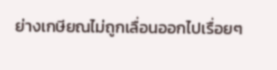ย่างเกษียณไม่ถูกเลื่อนออกไปเรื่อยๆ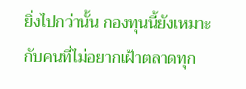ยิ่งไปกว่านั้น กองทุนนี้ยังเหมาะกับคนที่ไม่อยากเฝ้าตลาดทุก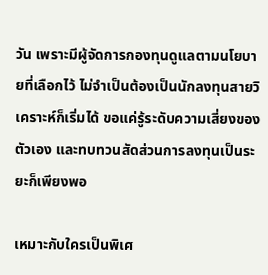วัน เพราะมีผู้จัดการกองทุนดูแลตามนโยบายที่เลือกไว้ ไม่จำเป็นต้องเป็นนักลงทุนสายวิเคราะห์ก็เริ่มได้ ขอแค่รู้ระดับความเสี่ยงของตัวเอง และทบทวนสัดส่วนการลงทุนเป็นระยะก็เพียงพอ

เหมาะกับใครเป็นพิเศ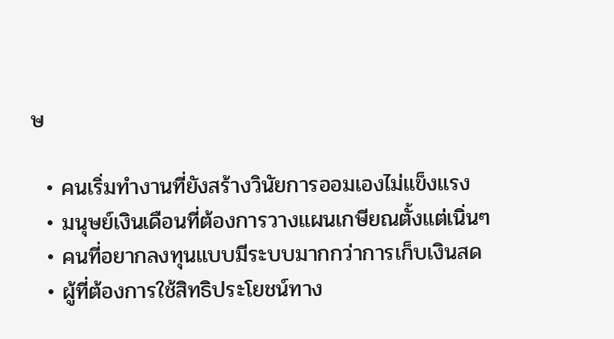ษ

  • คนเริ่มทำงานที่ยังสร้างวินัยการออมเองไม่แข็งแรง
  • มนุษย์เงินเดือนที่ต้องการวางแผนเกษียณตั้งแต่เนิ่นๆ
  • คนที่อยากลงทุนแบบมีระบบมากกว่าการเก็บเงินสด
  • ผู้ที่ต้องการใช้สิทธิประโยชน์ทาง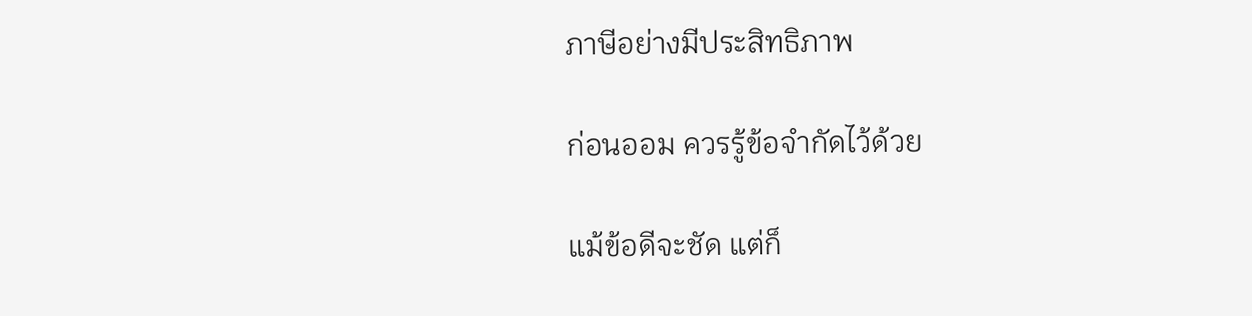ภาษีอย่างมีประสิทธิภาพ

ก่อนออม ควรรู้ข้อจำกัดไว้ด้วย

แม้ข้อดีจะชัด แต่ก็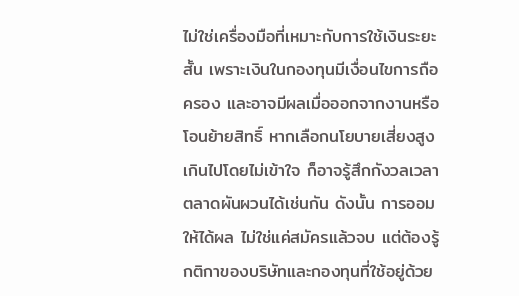ไม่ใช่เครื่องมือที่เหมาะกับการใช้เงินระยะสั้น เพราะเงินในกองทุนมีเงื่อนไขการถือครอง และอาจมีผลเมื่อออกจากงานหรือโอนย้ายสิทธิ์ หากเลือกนโยบายเสี่ยงสูงเกินไปโดยไม่เข้าใจ ก็อาจรู้สึกกังวลเวลาตลาดผันผวนได้เช่นกัน ดังนั้น การออมให้ได้ผล ไม่ใช่แค่สมัครแล้วจบ แต่ต้องรู้กติกาของบริษัทและกองทุนที่ใช้อยู่ด้วย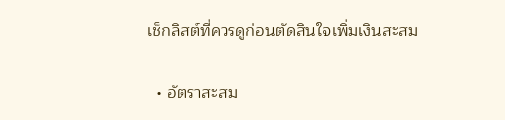เช็กลิสต์ที่ควรดูก่อนตัดสินใจเพิ่มเงินสะสม

  • อัตราสะสม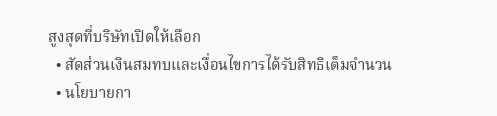สูงสุดที่บริษัทเปิดให้เลือก
  • สัดส่วนเงินสมทบและเงื่อนไขการได้รับสิทธิเต็มจำนวน
  • นโยบายกา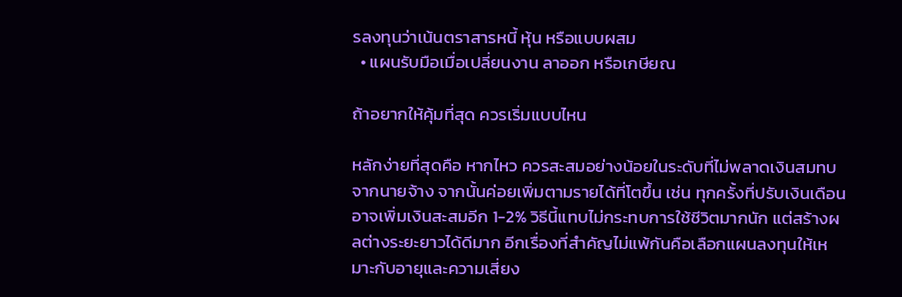รลงทุนว่าเน้นตราสารหนี้ หุ้น หรือแบบผสม
  • แผนรับมือเมื่อเปลี่ยนงาน ลาออก หรือเกษียณ

ถ้าอยากให้คุ้มที่สุด ควรเริ่มแบบไหน

หลักง่ายที่สุดคือ หากไหว ควรสะสมอย่างน้อยในระดับที่ไม่พลาดเงินสมทบจากนายจ้าง จากนั้นค่อยเพิ่มตามรายได้ที่โตขึ้น เช่น ทุกครั้งที่ปรับเงินเดือน อาจเพิ่มเงินสะสมอีก 1-2% วิธีนี้แทบไม่กระทบการใช้ชีวิตมากนัก แต่สร้างผลต่างระยะยาวได้ดีมาก อีกเรื่องที่สำคัญไม่แพ้กันคือเลือกแผนลงทุนให้เหมาะกับอายุและความเสี่ยง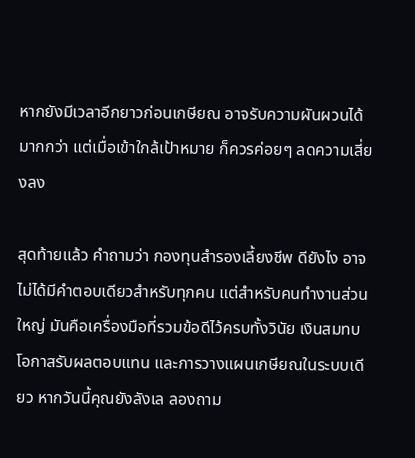หากยังมีเวลาอีกยาวก่อนเกษียณ อาจรับความผันผวนได้มากกว่า แต่เมื่อเข้าใกล้เป้าหมาย ก็ควรค่อยๆ ลดความเสี่ยงลง

สุดท้ายแล้ว คำถามว่า กองทุนสำรองเลี้ยงชีพ ดียังไง อาจไม่ได้มีคำตอบเดียวสำหรับทุกคน แต่สำหรับคนทำงานส่วนใหญ่ มันคือเครื่องมือที่รวมข้อดีไว้ครบทั้งวินัย เงินสมทบ โอกาสรับผลตอบแทน และการวางแผนเกษียณในระบบเดียว หากวันนี้คุณยังลังเล ลองถาม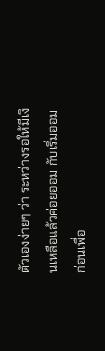ตัวเองง่ายๆ ว่า ระหว่างรอให้มีเงินเหลือแล้วค่อยออม กับเริ่มออมก่อนเพื่อ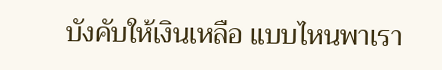บังคับให้เงินเหลือ แบบไหนพาเรา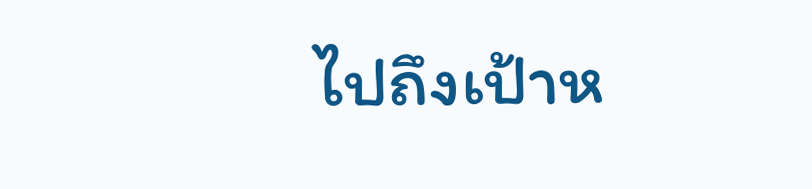ไปถึงเป้าห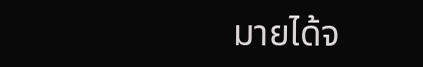มายได้จ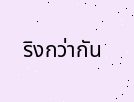ริงกว่ากัน